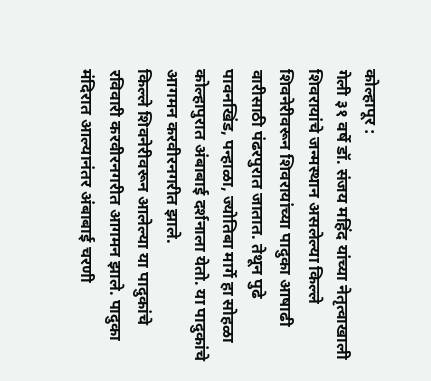कोल्हापूर :
गेली ३१ वर्षे डॉ. संजय महिंद यांच्या नेतृत्वाखाली शिवरायांचे जन्मस्थान असलेल्या किल्ले शिवनेरीवरून शिवरायांच्या पादुका आषाढी वारीसाठी पंढरपुरात जातात. तेथून पुढे पावनखिंड, पन्हाळा, ज्योतिबा मार्गे हा सोहळा कोल्हापुरात अंबाबाई दर्शनाला येतो. या पादुकांचे आगमन करवीरनगरीत झाले.
किल्ले शिवनेरीवरून आलेल्या या पादुकांचे रविवारी करवीरनगरीत आगमन झाले. पादुका मंदिरात आल्यानंतर अंबाबाई चरणी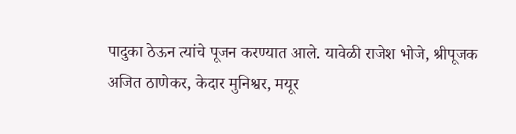पादुका ठेऊन त्यांचे पूजन करण्यात आले. यावेळी राजेश भोजे, श्रीपूजक अजित ठाणेकर, केदार मुनिश्वर, मयूर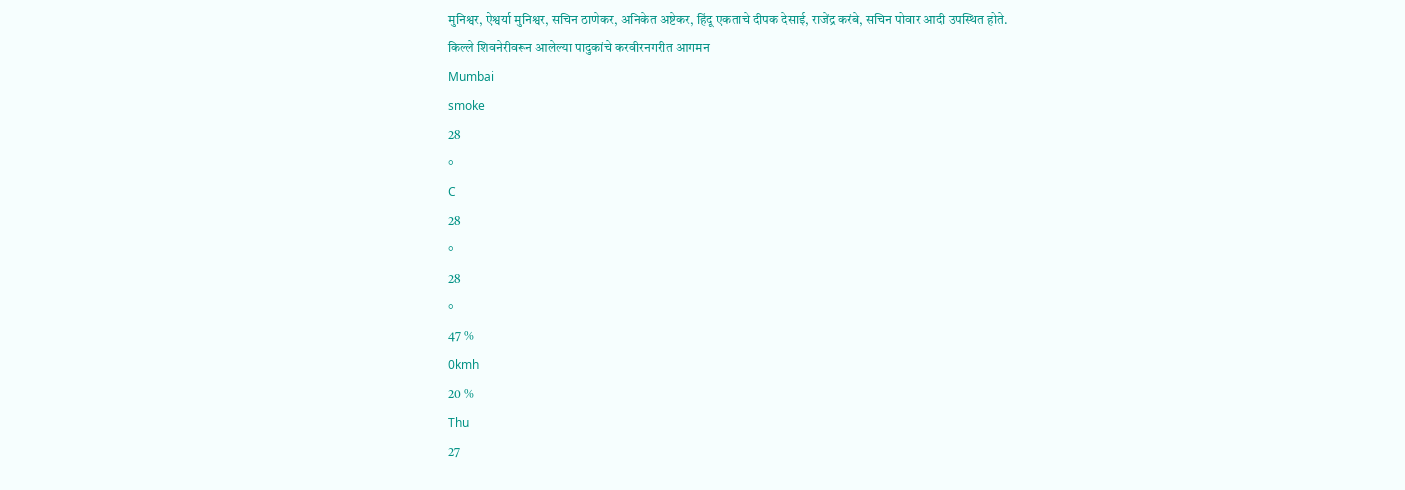मुनिश्वर, ऐश्वर्या मुनिश्वर, सचिन ठाणेकर, अनिकेत अष्टेकर, हिंदू एकताचे दीपक देसाई, राजेंद्र करंबे, सचिन पोवार आदी उपस्थित होते.
किल्ले शिवनेरीवरून आलेल्या पादुकांचे करवीरनगरीत आगमन
Mumbai
smoke
28
°
C
28
°
28
°
47 %
0kmh
20 %
Thu
27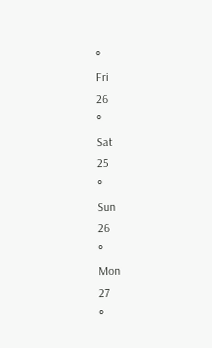°
Fri
26
°
Sat
25
°
Sun
26
°
Mon
27
°